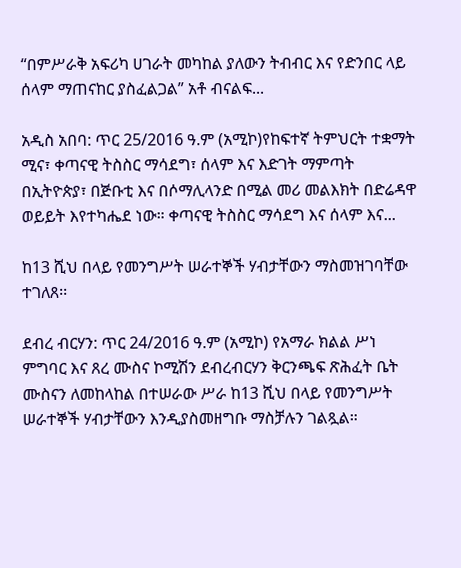“በምሥራቅ አፍሪካ ሀገራት መካከል ያለውን ትብብር እና የድንበር ላይ ሰላም ማጠናከር ያስፈልጋል” አቶ ብናልፍ...

አዲስ አበባ: ጥር 25/2016 ዓ.ም (አሚኮ)የከፍተኛ ትምህርት ተቋማት ሚና፣ ቀጣናዊ ትስስር ማሳደግ፣ ሰላም እና እድገት ማምጣት በኢትዮጵያ፣ በጅቡቲ እና በሶማሊላንድ በሚል መሪ መልእክት በድሬዳዋ ወይይት እየተካሔደ ነው። ቀጣናዊ ትስስር ማሳደግ እና ሰላም እና...

ከ13 ሺህ በላይ የመንግሥት ሠራተኞች ሃብታቸውን ማስመዝገባቸው ተገለጸ፡፡

ደብረ ብርሃን: ጥር 24/2016 ዓ.ም (አሚኮ) የአማራ ክልል ሥነ ምግባር እና ጸረ ሙስና ኮሚሽን ደብረብርሃን ቅርንጫፍ ጽሕፈት ቤት ሙስናን ለመከላከል በተሠራው ሥራ ከ13 ሺህ በላይ የመንግሥት ሠራተኞች ሃብታቸውን እንዲያስመዘግቡ ማስቻሉን ገልጿል።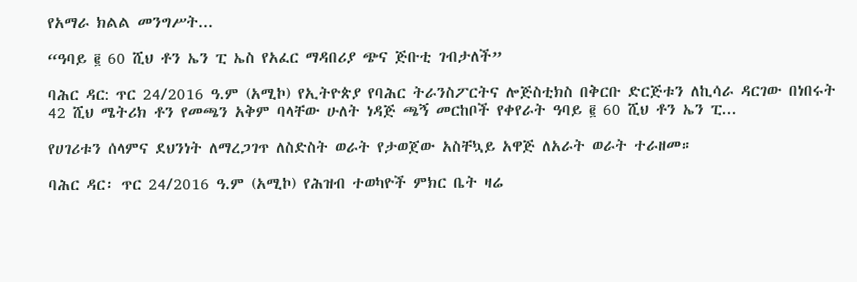የአማራ ክልል መንግሥት...

“ዓባይ ፪ 60 ሺህ ቶን ኤን ፒ ኤስ የአፈር ማዳበሪያ ጭና ጅቡቲ ገብታለች”

ባሕር ዳር: ጥር 24/2016 ዓ.ም (አሚኮ) የኢትዮጵያ የባሕር ትራንስፖርትና ሎጅስቲክስ በቅርቡ ድርጅቱን ለኪሳራ ዳርገው በነበሩት 42 ሺህ ሜትሪክ ቶን የመጫን አቅም ባላቸው ሁለት ነዳጅ ጫኝ መርከቦች የቀየራት ዓባይ ፪ 60 ሺህ ቶን ኤን ፒ...

የሀገሪቱን ሰላምና ደህንነት ለማረጋገጥ ለስድስት ወራት የታወጀው አስቸኳይ አዋጅ ለአራት ወራት ተራዘመ።

ባሕር ዳር፡ ጥር 24/2016 ዓ.ም (አሚኮ) የሕዝብ ተወካዮች ምክር ቤት ዛሬ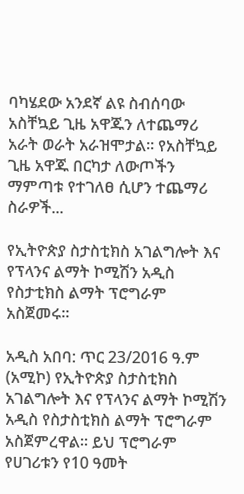ባካሄደው አንደኛ ልዩ ስብሰባው አስቸኳይ ጊዜ አዋጁን ለተጨማሪ አራት ወራት አራዝሞታል። የአስቸኳይ ጊዜ አዋጁ በርካታ ለውጦችን ማምጣቱ የተገለፀ ሲሆን ተጨማሪ ስራዎች...

የኢትዮጵያ ስታስቲክስ አገልግሎት እና የፕላንና ልማት ኮሚሽን አዲስ የስታቲክስ ልማት ፕሮግራም አስጀመሩ።

አዲስ አበባ: ጥር 23/2016 ዓ.ም (አሚኮ) የኢትዮጵያ ስታስቲክስ አገልግሎት እና የፕላንና ልማት ኮሚሽን አዲስ የስታስቲክስ ልማት ፕሮግራም አስጀምረዋል። ይህ ፕሮግራም የሀገሪቱን የ10 ዓመት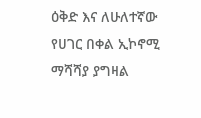ዕቅድ እና ለሁለተኛው የሀገር በቀል ኢኮኖሚ ማሻሻያ ያግዛል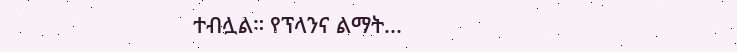ተብሏል። የፕላንና ልማት...